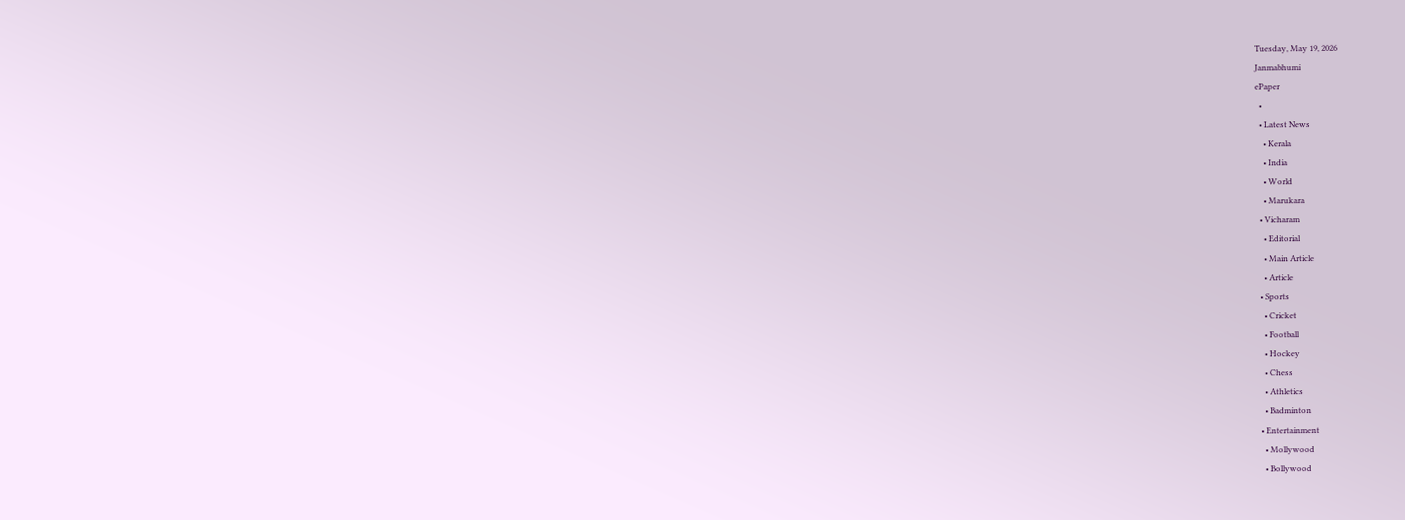Tuesday, May 19, 2026
Janmabhumi
ePaper
  •
  • Latest News
    • Kerala
    • India
    • World
    • Marukara
  • Vicharam
    • Editorial
    • Main Article
    • Article
  • Sports
    • Cricket
    • Football
    • Hockey
    • Chess
    • Athletics
    • Badminton
  • Entertainment
    • Mollywood
    • Bollywood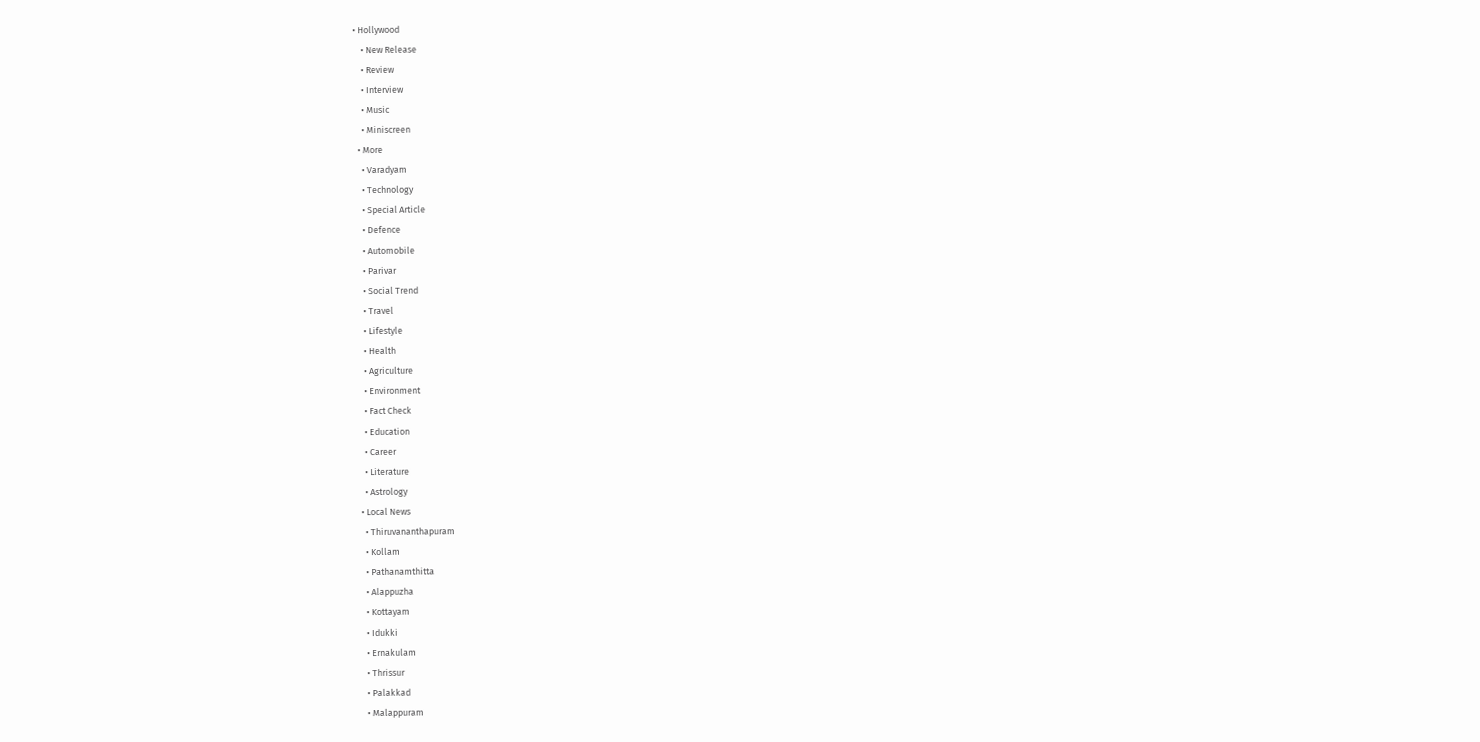• Hollywood
    • New Release
    • Review
    • Interview
    • Music
    • Miniscreen
  • More
    • Varadyam
    • Technology
    • Special Article
    • Defence
    • Automobile
    • Parivar
    • Social Trend
    • Travel
    • Lifestyle
    • Health
    • Agriculture
    • Environment
    • Fact Check
    • Education
    • Career
    • Literature
    • Astrology
  • Local News
    • Thiruvananthapuram
    • Kollam
    • Pathanamthitta
    • Alappuzha
    • Kottayam
    • Idukki
    • Ernakulam
    • Thrissur
    • Palakkad
    • Malappuram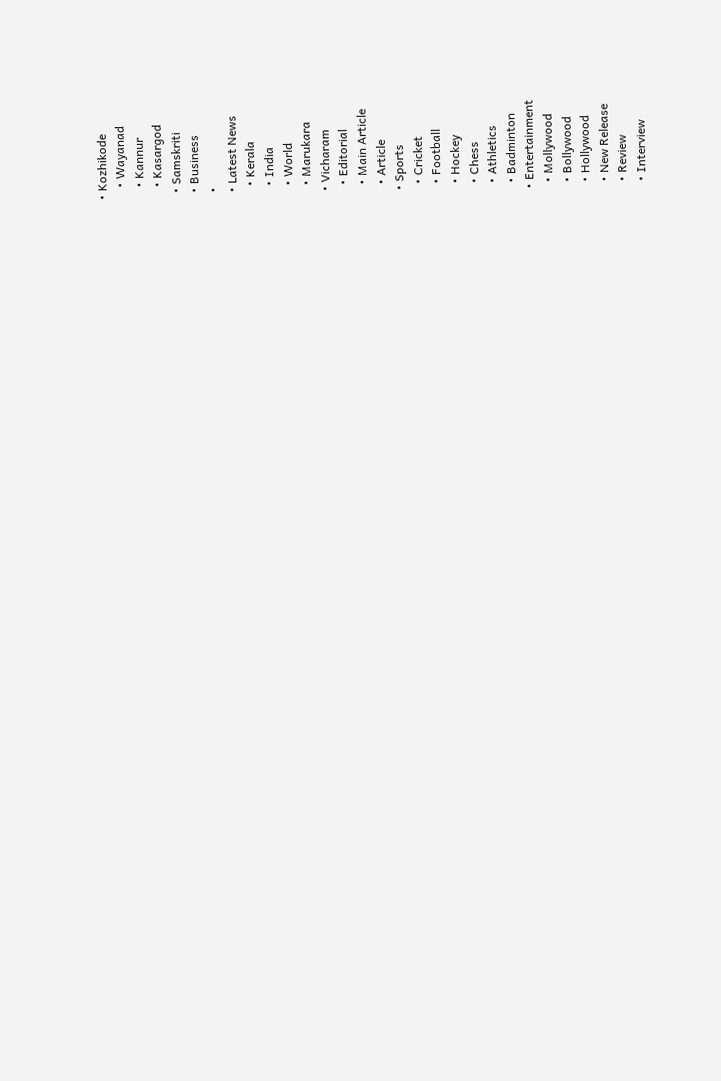• Kozhikode
    • Wayanad
    • Kannur
    • Kasargod
  • Samskriti
  • Business
  •
  • Latest News
    • Kerala
    • India
    • World
    • Marukara
  • Vicharam
    • Editorial
    • Main Article
    • Article
  • Sports
    • Cricket
    • Football
    • Hockey
    • Chess
    • Athletics
    • Badminton
  • Entertainment
    • Mollywood
    • Bollywood
    • Hollywood
    • New Release
    • Review
    • Interview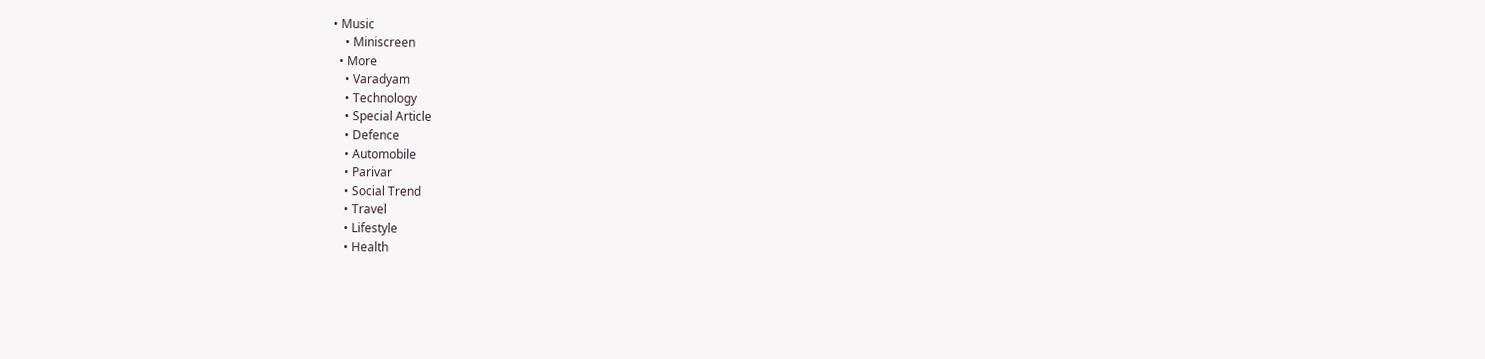• Music
    • Miniscreen
  • More
    • Varadyam
    • Technology
    • Special Article
    • Defence
    • Automobile
    • Parivar
    • Social Trend
    • Travel
    • Lifestyle
    • Health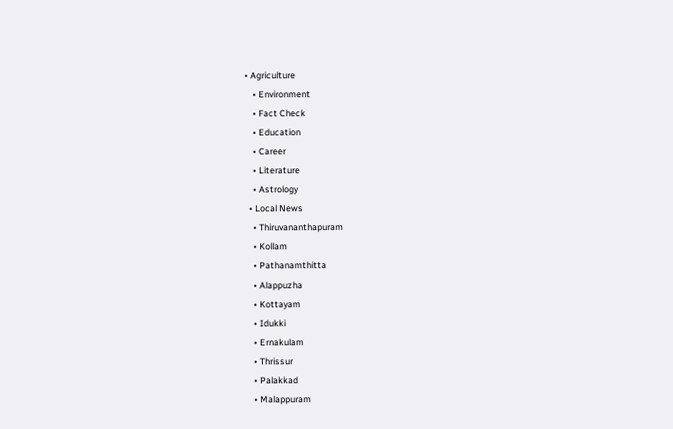• Agriculture
    • Environment
    • Fact Check
    • Education
    • Career
    • Literature
    • Astrology
  • Local News
    • Thiruvananthapuram
    • Kollam
    • Pathanamthitta
    • Alappuzha
    • Kottayam
    • Idukki
    • Ernakulam
    • Thrissur
    • Palakkad
    • Malappuram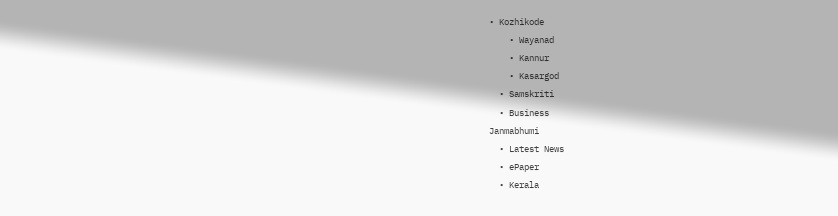• Kozhikode
    • Wayanad
    • Kannur
    • Kasargod
  • Samskriti
  • Business
Janmabhumi
  • Latest News
  • ePaper
  • Kerala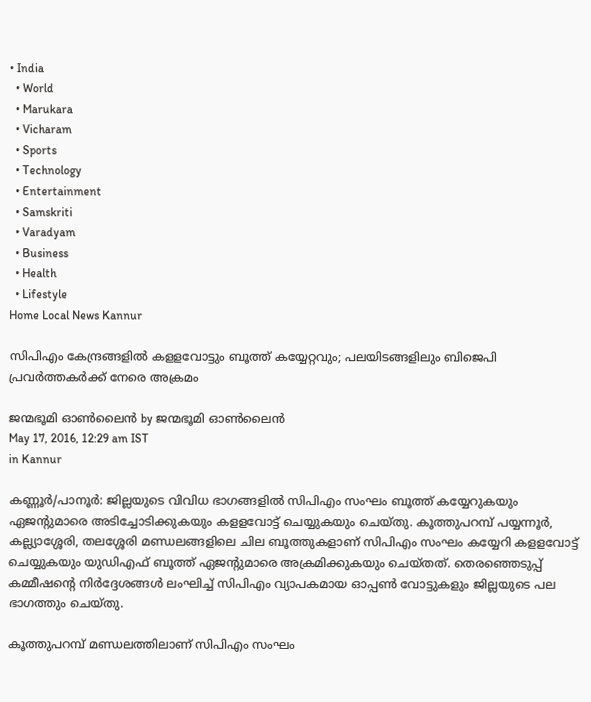• India
  • World
  • Marukara
  • Vicharam
  • Sports
  • Technology
  • Entertainment
  • Samskriti
  • Varadyam
  • Business
  • Health
  • Lifestyle
Home Local News Kannur

സിപിഎം കേന്ദ്രങ്ങളില്‍ കളളവോട്ടും ബൂത്ത് കയ്യേറ്റവും; പലയിടങ്ങളിലും ബിജെപി പ്രവര്‍ത്തകര്‍ക്ക് നേരെ അക്രമം

ജന്മഭൂമി ഓണ്‍ലൈന്‍ by ജന്മഭൂമി ഓണ്‍ലൈന്‍
May 17, 2016, 12:29 am IST
in Kannur

കണ്ണൂര്‍/പാനൂര്‍: ജില്ലയുടെ വിവിധ ഭാഗങ്ങളില്‍ സിപിഎം സംഘം ബൂത്ത് കയ്യേറുകയും ഏജന്റുമാരെ അടിച്ചോടിക്കുകയും കളളവോട്ട് ചെയ്യുകയും ചെയ്തു. കൂത്തുപറമ്പ് പയ്യന്നൂര്‍, കല്ല്യാശ്ശേരി, തലശ്ശേരി മണ്ഡലങ്ങളിലെ ചില ബൂത്തുകളാണ് സിപിഎം സംഘം കയ്യേറി കളളവോട്ട് ചെയ്യുകയും യുഡിഎഫ് ബൂത്ത് ഏജന്റുമാരെ അക്രമിക്കുകയും ചെയ്തത്. തെരഞ്ഞെടുപ്പ് കമ്മീഷന്റെ നിര്‍ദ്ദേശങ്ങള്‍ ലംഘിച്ച് സിപിഎം വ്യാപകമായ ഓപ്പണ്‍ വോട്ടുകളും ജില്ലയുടെ പല ഭാഗത്തും ചെയ്തു.

കൂത്തുപറമ്പ് മണ്ഡലത്തിലാണ് സിപിഎം സംഘം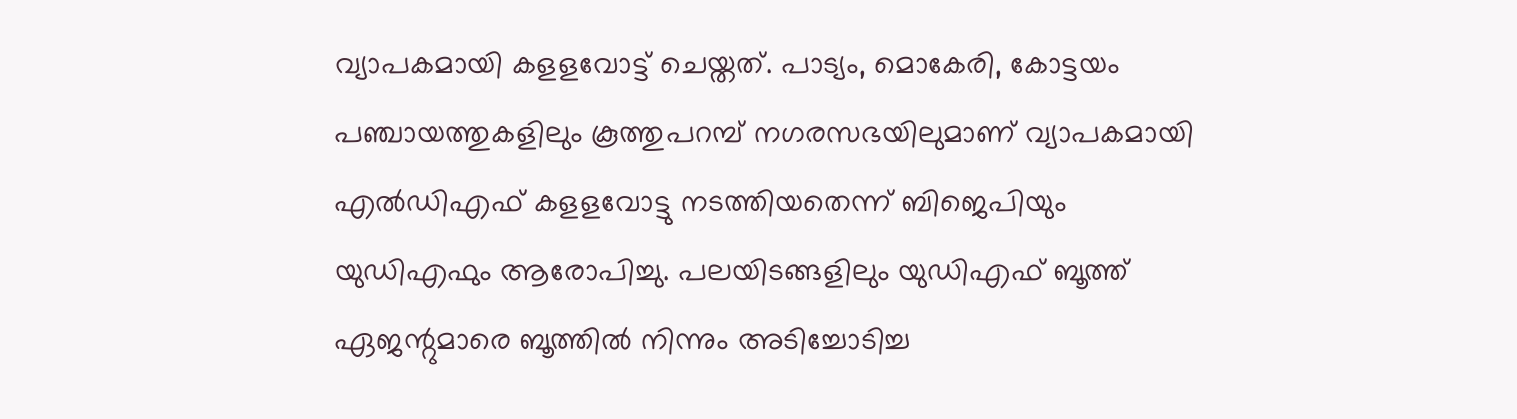വ്യാപകമായി കളളവോട്ട് ചെയ്തത്. പാട്യം, മൊകേരി, കോട്ടയം പഞ്ചായത്തുകളിലും കൂത്തുപറമ്പ് നഗരസഭയിലുമാണ് വ്യാപകമായി എല്‍ഡിഎഫ് കളളവോട്ടു നടത്തിയതെന്ന് ബിജെപിയും യുഡിഎഫും ആരോപിച്ചു. പലയിടങ്ങളിലും യുഡിഎഫ് ബൂത്ത് ഏജന്റുമാരെ ബൂത്തില്‍ നിന്നും അടിച്ചോടിച്ച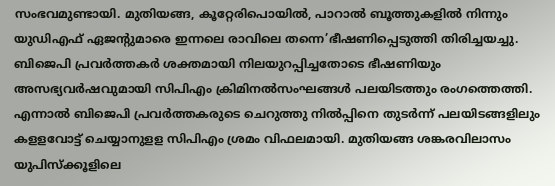സംഭവമുണ്ടായി. മുതിയങ്ങ, കൂറ്റേരിപൊയില്‍, പാറാല്‍ ബൂത്തുകളില്‍ നിന്നും യുഡിഎഫ് ഏജന്റുമാരെ ഇന്നലെ രാവിലെ തന്നെ’ഭീഷണിപ്പെടുത്തി തിരിച്ചയച്ചു. ബിജെപി പ്രവര്‍ത്തകര്‍ ശക്തമായി നിലയുറപ്പിച്ചതോടെ ഭീഷണിയും അസഭ്യവര്‍ഷവുമായി സിപിഎം ക്രിമിനല്‍സംഘങ്ങള്‍ പലയിടത്തും രംഗത്തെത്തി. എന്നാല്‍ ബിജെപി പ്രവര്‍ത്തകരുടെ ചെറുത്തു നില്‍പ്പിനെ തുടര്‍ന്ന് പലയിടങ്ങളിലും കളളവോട്ട് ചെയ്യാനുളള സിപിഎം ശ്രമം വിഫലമായി. മുതിയങ്ങ ശങ്കരവിലാസം യുപിസ്‌ക്കൂളിലെ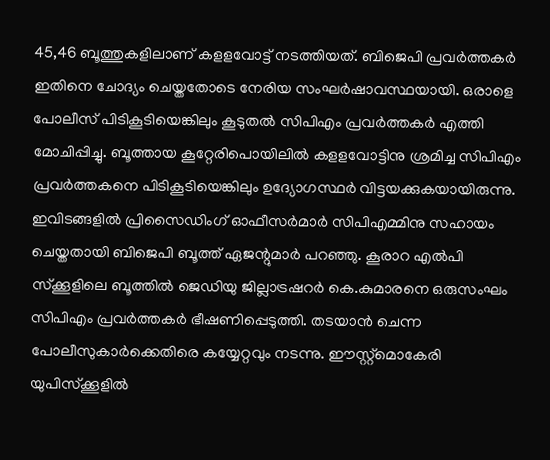45,46 ബൂത്തുകളിലാണ് കളളവോട്ട് നടത്തിയത്. ബിജെപി പ്രവര്‍ത്തകര്‍ ഇതിനെ ചോദ്യം ചെയ്തതോടെ നേരിയ സംഘര്‍ഷാവസ്ഥയായി. ഒരാളെ പോലീസ് പിടികൂടിയെങ്കിലും കൂടുതല്‍ സിപിഎം പ്രവര്‍ത്തകര്‍ എത്തി മോചിപ്പിച്ചു. ബൂത്തായ കൂറ്റേരിപൊയിലില്‍ കളളവോട്ടിനു ശ്രമിച്ച സിപിഎം പ്രവര്‍ത്തകനെ പിടികൂടിയെങ്കിലും ഉദ്യോഗസ്ഥര്‍ വിട്ടയക്കുകയായിരുന്നു. ഇവിടങ്ങളില്‍ പ്രിസൈഡിംഗ് ഓഫീസര്‍മാര്‍ സിപിഎമ്മിനു സഹായം ചെയ്തതായി ബിജെപി ബൂത്ത് ഏജന്റുമാര്‍ പറഞ്ഞു. കൂരാറ എല്‍പി സ്‌ക്കൂളിലെ ബൂത്തില്‍ ജെഡിയു ജില്ലാട്രഷറര്‍ കെ.കുമാരനെ ഒരുസംഘം സിപിഎം പ്രവര്‍ത്തകര്‍ ഭീഷണിപ്പെടുത്തി. തടയാന്‍ ചെന്ന പോലീസുകാര്‍ക്കെതിരെ കയ്യേറ്റവും നടന്നു. ഈസ്റ്റ്‌മൊകേരി യുപിസ്‌ക്കൂളില്‍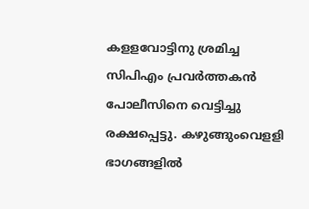കളളവോട്ടിനു ശ്രമിച്ച സിപിഎം പ്രവര്‍ത്തകന്‍ പോലീസിനെ വെട്ടിച്ചു രക്ഷപ്പെട്ടു. കഴുങ്ങുംവെളളി ഭാഗങ്ങളില്‍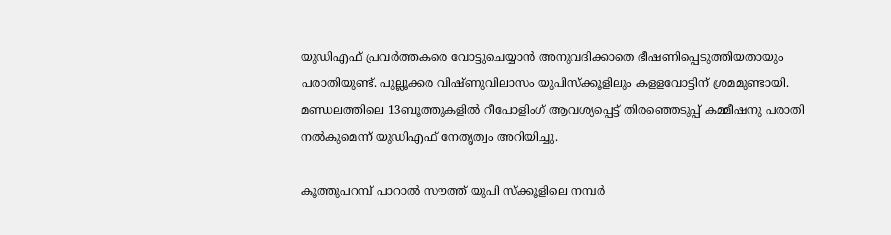യുഡിഎഫ് പ്രവര്‍ത്തകരെ വോട്ടുചെയ്യാന്‍ അനുവദിക്കാതെ ഭീഷണിപ്പെടുത്തിയതായും പരാതിയുണ്ട്. പുല്ലൂക്കര വിഷ്ണുവിലാസം യുപിസ്‌ക്കൂളിലും കളളവോട്ടിന് ശ്രമമുണ്ടായി. മണ്ഡലത്തിലെ 13ബൂത്തുകളില്‍ റീപോളിംഗ് ആവശ്യപ്പെട്ട് തിരഞ്ഞെടുപ്പ് കമ്മീഷനു പരാതി നല്‍കുമെന്ന് യുഡിഎഫ് നേതൃത്വം അറിയിച്ചു.

കൂത്തുപറമ്പ് പാറാല്‍ സൗത്ത് യുപി സ്‌ക്കൂളിലെ നമ്പര്‍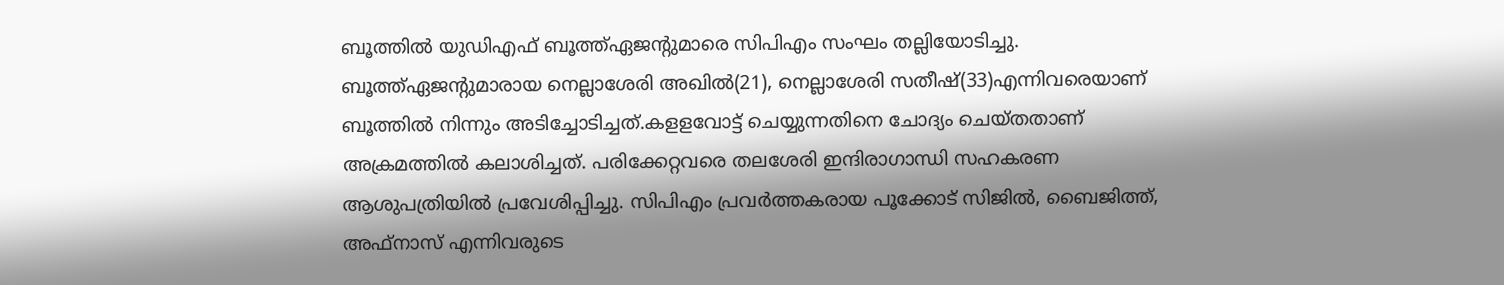ബൂത്തില്‍ യുഡിഎഫ് ബൂത്ത്ഏജന്റുമാരെ സിപിഎം സംഘം തല്ലിയോടിച്ചു. ബൂത്ത്ഏജന്റുമാരായ നെല്ലാശേരി അഖില്‍(21), നെല്ലാശേരി സതീഷ്(33)എന്നിവരെയാണ് ബൂത്തില്‍ നിന്നും അടിച്ചോടിച്ചത്.കളളവോട്ട് ചെയ്യുന്നതിനെ ചോദ്യം ചെയ്തതാണ് അക്രമത്തില്‍ കലാശിച്ചത്. പരിക്കേറ്റവരെ തലശേരി ഇന്ദിരാഗാന്ധി സഹകരണ ആശുപത്രിയില്‍ പ്രവേശിപ്പിച്ചു. സിപിഎം പ്രവര്‍ത്തകരായ പൂക്കോട് സിജില്‍, ബൈജിത്ത്, അഫ്‌നാസ് എന്നിവരുടെ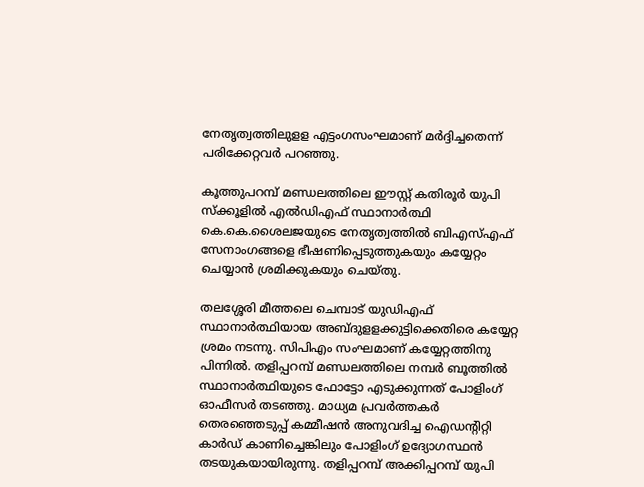നേതൃത്വത്തിലുളള എട്ടംഗസംഘമാണ് മര്‍ദ്ദിച്ചതെന്ന് പരിക്കേറ്റവര്‍ പറഞ്ഞു.

കൂത്തുപറമ്പ് മണ്ഡലത്തിലെ ഈസ്റ്റ് കതിരൂര്‍ യുപി സ്‌ക്കൂളില്‍ എല്‍ഡിഎഫ് സ്ഥാനാര്‍ത്ഥി കെ.കെ.ശൈലജയുടെ നേതൃത്വത്തില്‍ ബിഎസ്എഫ് സേനാംഗങ്ങളെ ഭീഷണിപ്പെടുത്തുകയും കയ്യേറ്റം ചെയ്യാന്‍ ശ്രമിക്കുകയും ചെയ്തു.

തലശ്ശേരി മീത്തലെ ചെമ്പാട് യുഡിഎഫ് സ്ഥാനാര്‍ത്ഥിയായ അബ്ദുളളക്കുട്ടിക്കെതിരെ കയ്യേറ്റ ശ്രമം നടന്നു. സിപിഎം സംഘമാണ് കയ്യേറ്റത്തിനു പിന്നില്‍. തളിപ്പറമ്പ് മണ്ഡലത്തിലെ നമ്പര്‍ ബൂത്തില്‍ സ്ഥാനാര്‍ത്ഥിയുടെ ഫോട്ടോ എടുക്കുന്നത് പോളിംഗ് ഓഫീസര്‍ തടഞ്ഞു. മാധ്യമ പ്രവര്‍ത്തകര്‍ തെരഞ്ഞെടുപ്പ് കമ്മീഷന്‍ അനുവദിച്ച ഐഡന്റിറ്റി കാര്‍ഡ് കാണിച്ചെങ്കിലും പോളിംഗ് ഉദ്യോഗസ്ഥന്‍ തടയുകയായിരുന്നു. തളിപ്പറമ്പ് അക്കിപ്പറമ്പ് യുപി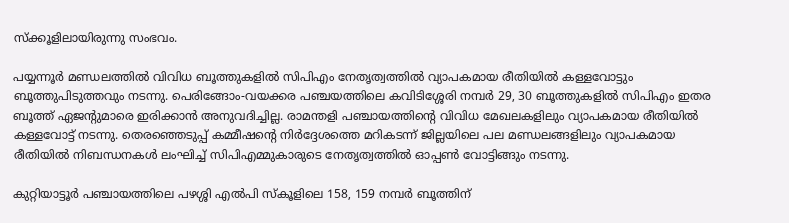സ്‌ക്കൂളിലായിരുന്നു സംഭവം.

പയ്യന്നൂര്‍ മണ്ഡലത്തില്‍ വിവിധ ബൂത്തുകളില്‍ സിപിഎം നേതൃത്വത്തില്‍ വ്യാപകമായ രീതിയില്‍ കള്ളവോട്ടും ബൂത്തുപിടുത്തവും നടന്നു. പെരിങ്ങോം-വയക്കര പഞ്ചയത്തിലെ കവിടിശ്ശേരി നമ്പര്‍ 29, 30 ബൂത്തുകളില്‍ സിപിഎം ഇതര ബൂത്ത് ഏജന്റുമാരെ ഇരിക്കാന്‍ അനുവദിച്ചില്ല. രാമന്തളി പഞ്ചായത്തിന്റെ വിവിധ മേഖലകളിലും വ്യാപകമായ രീതിയില്‍ കള്ളവോട്ട് നടന്നു. തെരഞ്ഞെടുപ്പ് കമ്മീഷന്റെ നിര്‍ദ്ദേശത്തെ മറികടന്ന് ജില്ലയിലെ പല മണ്ഡലങ്ങളിലും വ്യാപകമായ രീതിയില്‍ നിബന്ധനകള്‍ ലംഘിച്ച് സിപിഎമ്മുകാരുടെ നേതൃത്വത്തില്‍ ഓപ്പണ്‍ വോട്ടിങ്ങും നടന്നു.

കുറ്റിയാട്ടൂര്‍ പഞ്ചായത്തിലെ പഴശ്ശി എല്‍പി സ്‌കൂളിലെ 158, 159 നമ്പര്‍ ബൂത്തിന്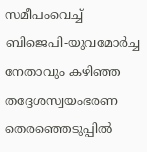സമീപംവെച്ച് ബിജെപി-യുവമോര്‍ച്ച നേതാവും കഴിഞ്ഞ തദ്ദേശസ്വയംഭരണ തെരഞ്ഞെടുപ്പില്‍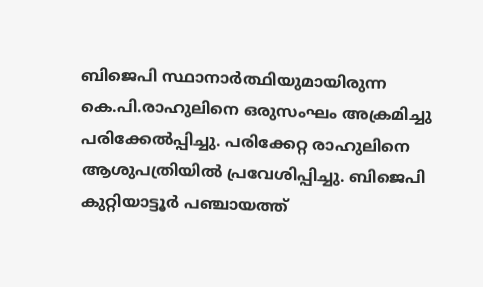ബിജെപി സ്ഥാനാര്‍ത്ഥിയുമായിരുന്ന കെ.പി.രാഹുലിനെ ഒരുസംഘം അക്രമിച്ചു പരിക്കേല്‍പ്പിച്ചു. പരിക്കേറ്റ രാഹുലിനെ ആശുപത്രിയില്‍ പ്രവേശിപ്പിച്ചു. ബിജെപി കുറ്റിയാട്ടൂര്‍ പഞ്ചായത്ത്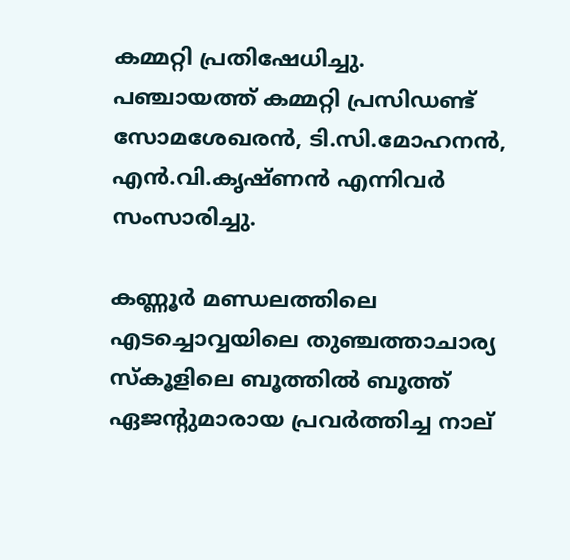കമ്മറ്റി പ്രതിഷേധിച്ചു. പഞ്ചായത്ത് കമ്മറ്റി പ്രസിഡണ്ട് സോമശേഖരന്‍, ടി.സി.മോഹനന്‍, എന്‍.വി.കൃഷ്ണന്‍ എന്നിവര്‍ സംസാരിച്ചു.

കണ്ണൂര്‍ മണ്ഡലത്തിലെ എടച്ചൊവ്വയിലെ തുഞ്ചത്താചാര്യ സ്‌കൂളിലെ ബൂത്തില്‍ ബൂത്ത് ഏജന്റുമാരായ പ്രവര്‍ത്തിച്ച നാല്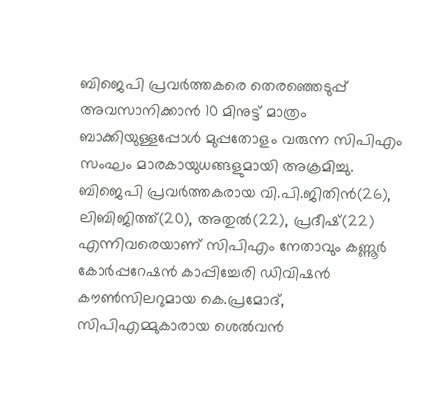ബിജെപി പ്രവര്‍ത്തകരെ തെരഞ്ഞെടുപ്പ് അവസാനിക്കാന്‍ 10 മിനുട്ട് മാത്രം ബാക്കിയുള്ളപ്പോള്‍ മുപ്പതോളം വരുന്ന സിപിഎം സംഘം മാരകായുധങ്ങളുമായി അക്രമിച്ചു. ബിജെപി പ്രവര്‍ത്തകരായ വി.പി.ജിതിന്‍(26), ലിബിജിത്ത്(20), അതുല്‍(22), പ്രദീഷ്(22) എന്നിവരെയാണ് സിപിഎം നേതാവും കണ്ണൂര്‍ കോര്‍പ്പറേഷന്‍ കാപ്പിച്ചേരി ഡിവിഷന്‍ കൗണ്‍സിലറുമായ കെ.പ്രമോദ്, സിപിഎമ്മുകാരായ ശെല്‍വന്‍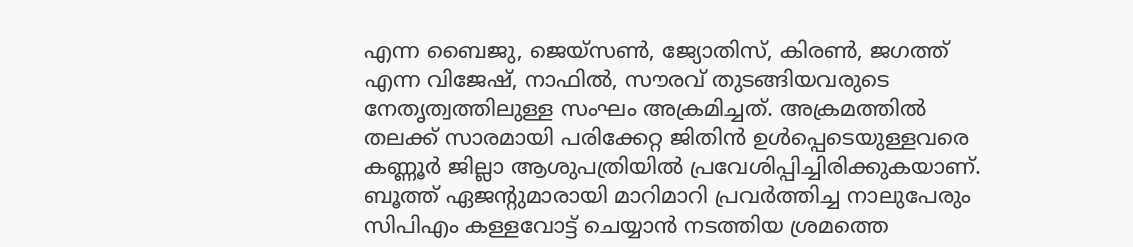എന്ന ബൈജു, ജെയ്‌സണ്‍, ജ്യോതിസ്, കിരണ്‍, ജഗത്ത് എന്ന വിജേഷ്, നാഫില്‍, സൗരവ് തുടങ്ങിയവരുടെ നേതൃത്വത്തിലുള്ള സംഘം അക്രമിച്ചത്. അക്രമത്തില്‍ തലക്ക് സാരമായി പരിക്കേറ്റ ജിതിന്‍ ഉള്‍പ്പെടെയുള്ളവരെ കണ്ണൂര്‍ ജില്ലാ ആശുപത്രിയില്‍ പ്രവേശിപ്പിച്ചിരിക്കുകയാണ്. ബൂത്ത് ഏജന്റുമാരായി മാറിമാറി പ്രവര്‍ത്തിച്ച നാലുപേരും സിപിഎം കള്ളവോട്ട് ചെയ്യാന്‍ നടത്തിയ ശ്രമത്തെ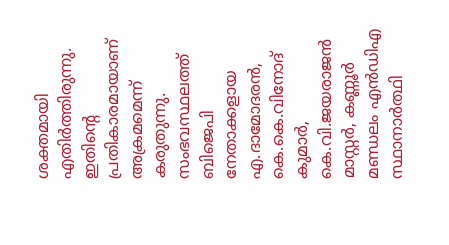ശക്തമായി എതിര്‍ത്തിരുന്നു. ഇതിന്റെ പ്രതികാരമായാണ് അക്രമമെന്ന് കരുതുന്നു. സംഭവസ്ഥലത്ത് ബിജെപി നേതാക്കളായ എ.ദാമോദരന്‍, കെ.കെ.വിനോദ് കുമാര്‍, കെ.വി.ജയരാജന്‍ മാസ്റ്റര്‍, കണ്ണൂര്‍ മണ്ഡലം എന്‍ഡിഎ സ്ഥാനാര്‍ത്ഥി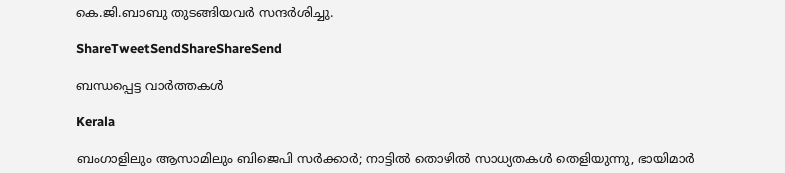കെ.ജി.ബാബു തുടങ്ങിയവര്‍ സന്ദര്‍ശിച്ചു.

ShareTweetSendShareShareSend

ബന്ധപ്പെട്ട വാര്‍ത്തകള്‍

Kerala

ബംഗാളിലും ആസാമിലും ബിജെപി സര്‍ക്കാര്‍; നാട്ടില്‍ തൊഴില്‍ സാധ്യതകള്‍ തെളിയുന്നു, ഭായിമാര്‍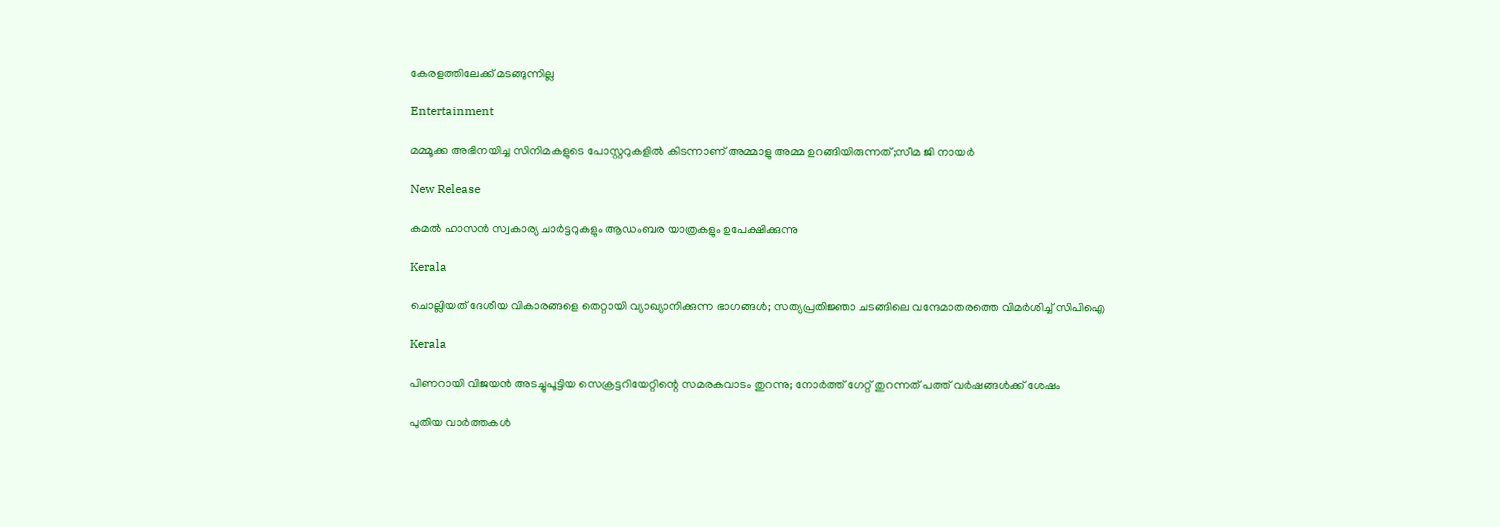കേരളത്തിലേക്ക് മടങ്ങുന്നില്ല

Entertainment

മമ്മൂക്ക അഭിനയിച്ച സിനിമകളുടെ പോസ്റ്ററുകളിൽ കിടന്നാണ് അമ്മാളു അമ്മ ഉറങ്ങിയിരുന്നത്;സീമ ജി നായർ

New Release

കമൽ ഹാസൻ സ്വകാര്യ ചാർട്ടറുകളും ആഡംബര യാത്രകളും ഉപേക്ഷിക്കുന്നു

Kerala

ചൊല്ലിയത് ദേശീയ വികാരങ്ങളെ തെറ്റായി വ്യാഖ്യാനിക്കുന്ന ഭാഗങ്ങൾ; സത്യപ്രതിജ്ഞാ ചടങ്ങിലെ വന്ദേമാതരത്തെ വിമർശിച്ച് സിപിഐ

Kerala

പിണറായി വിജയൻ അടച്ചുപൂട്ടിയ സെക്രട്ടറിയേറ്റിന്റെ സമരകവാടം തുറന്നു; നോർത്ത് ഗേറ്റ് തുറന്നത് പത്ത് വർഷങ്ങൾക്ക് ശേഷം

പുതിയ വാര്‍ത്തകള്‍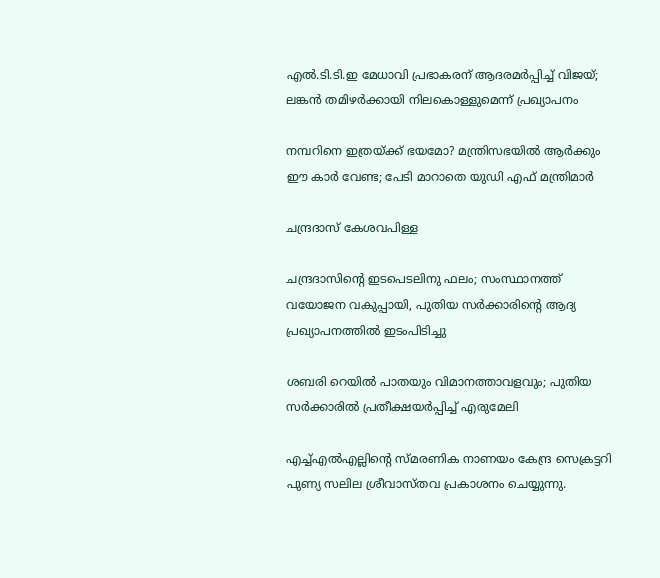എൽ.ടി.ടി.ഇ മേധാവി പ്രഭാകരന് ആദരമർപ്പിച്ച് വിജയ്; ലങ്കൻ തമിഴർക്കായി നിലകൊള്ളുമെന്ന് പ്രഖ്യാപനം

നമ്പറിനെ ഇത്രയ്‌ക്ക് ഭയമോ? മന്ത്രിസഭയില്‍ ആര്‍ക്കും ഈ കാര്‍ വേണ്ട; പേടി മാറാതെ യുഡി എഫ് മന്ത്രിമാർ

ചന്ദ്രദാസ് കേശവപിള്ള

ചന്ദ്രദാസിന്റെ ഇടപെടലിനു ഫലം; സംസ്ഥാനത്ത് വയോജന വകുപ്പായി, പുതിയ സര്‍ക്കാരിന്റെ ആദ്യ പ്രഖ്യാപനത്തില്‍ ഇടംപിടിച്ചു

ശബരി റെയില്‍ പാതയും വിമാനത്താവളവും; പുതിയ സര്‍ക്കാരില്‍ പ്രതീക്ഷയര്‍പ്പിച്ച് എരുമേലി

എച്ച്എല്‍എല്ലിന്റെ സ്മരണിക നാണയം കേന്ദ്ര സെക്രട്ടറി പുണ്യ സലില ശ്രീവാസ്തവ പ്രകാശനം ചെയ്യുന്നു.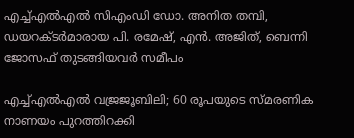എച്ച്എല്‍എല്‍ സിഎംഡി ഡോ. അനിത തമ്പി, ഡയറക്ടര്‍മാരായ പി. രമേഷ്, എന്‍. അജിത്, ബെന്നി ജോസഫ് തുടങ്ങിയവര്‍ സമീപം

എച്ച്എല്‍എല്‍ വജ്രജൂബിലി; 60 രൂപയുടെ സ്മരണിക നാണയം പുറത്തിറക്കി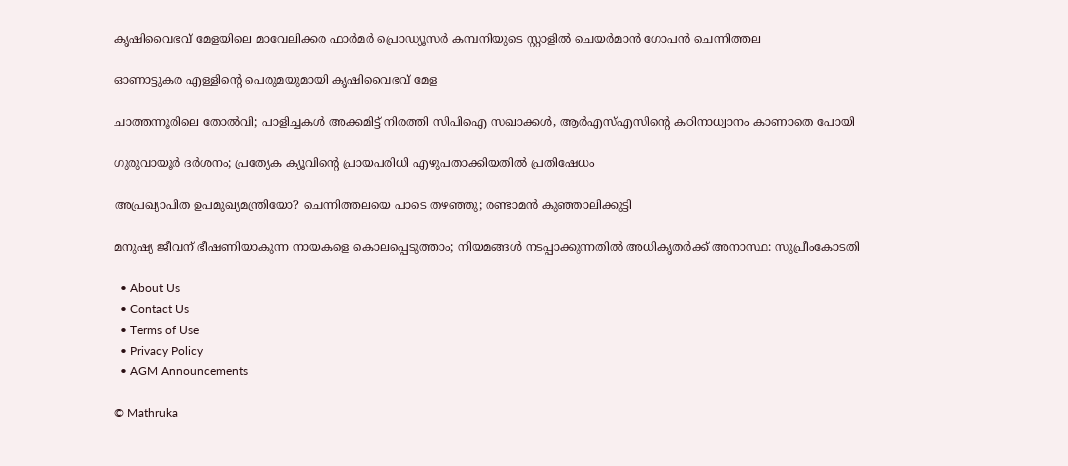കൃഷിവൈഭവ് മേളയിലെ മാവേലിക്കര ഫാര്‍മര്‍ പ്രൊഡ്യൂസര്‍ കമ്പനിയുടെ സ്റ്റാളില്‍ ചെയര്‍മാന്‍ ഗോപന്‍ ചെന്നിത്തല

ഓണാട്ടുകര എള്ളിന്റെ പെരുമയുമായി കൃഷിവൈഭവ് മേള

ചാത്തന്നൂരിലെ തോല്‍വി; പാളിച്ചകള്‍ അക്കമിട്ട് നിരത്തി സിപിഐ സഖാക്കള്‍, ആര്‍എസ്എസിന്റെ കഠിനാധ്വാനം കാണാതെ പോയി

ഗുരുവായൂര്‍ ദര്‍ശനം; പ്രത്യേക ക്യൂവിന്റെ പ്രായപരിധി എഴുപതാക്കിയതില്‍ പ്രതിഷേധം

അപ്രഖ്യാപിത ഉപമുഖ്യമന്ത്രിയോ? ചെന്നിത്തലയെ പാടെ തഴഞ്ഞു; രണ്ടാമന്‍ കുഞ്ഞാലിക്കുട്ടി

മനുഷ്യ ജീവന് ഭീഷണിയാകുന്ന നായകളെ കൊലപ്പെടുത്താം; നിയമങ്ങൾ നടപ്പാക്കുന്നതിൽ അധികൃതർക്ക് അനാസ്ഥ: സുപ്രീംകോടതി

  • About Us
  • Contact Us
  • Terms of Use
  • Privacy Policy
  • AGM Announcements

© Mathruka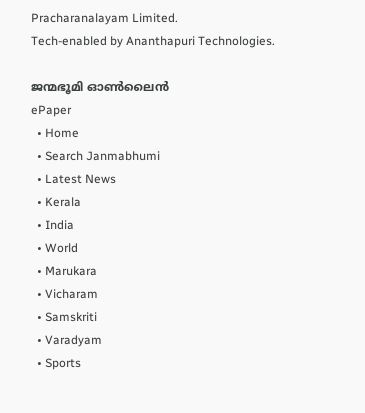Pracharanalayam Limited.
Tech-enabled by Ananthapuri Technologies.

ജന്മഭൂമി ഓണ്‍ലൈന്‍
ePaper
  • Home
  • Search Janmabhumi
  • Latest News
  • Kerala
  • India
  • World
  • Marukara
  • Vicharam
  • Samskriti
  • Varadyam
  • Sports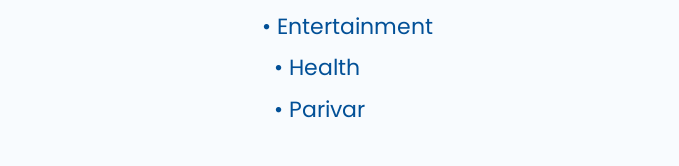• Entertainment
  • Health
  • Parivar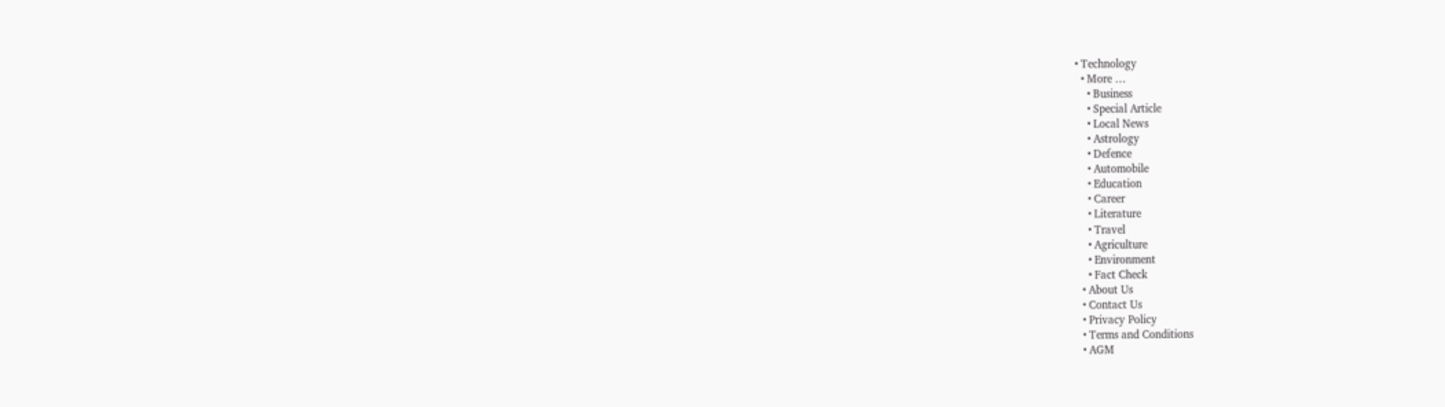• Technology
  • More …
    • Business
    • Special Article
    • Local News
    • Astrology
    • Defence
    • Automobile
    • Education
    • Career
    • Literature
    • Travel
    • Agriculture
    • Environment
    • Fact Check
  • About Us
  • Contact Us
  • Privacy Policy
  • Terms and Conditions
  • AGM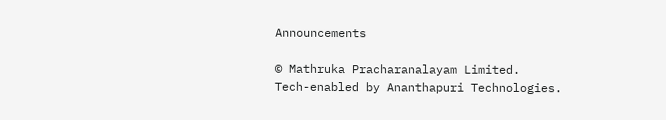Announcements

© Mathruka Pracharanalayam Limited.
Tech-enabled by Ananthapuri Technologies.